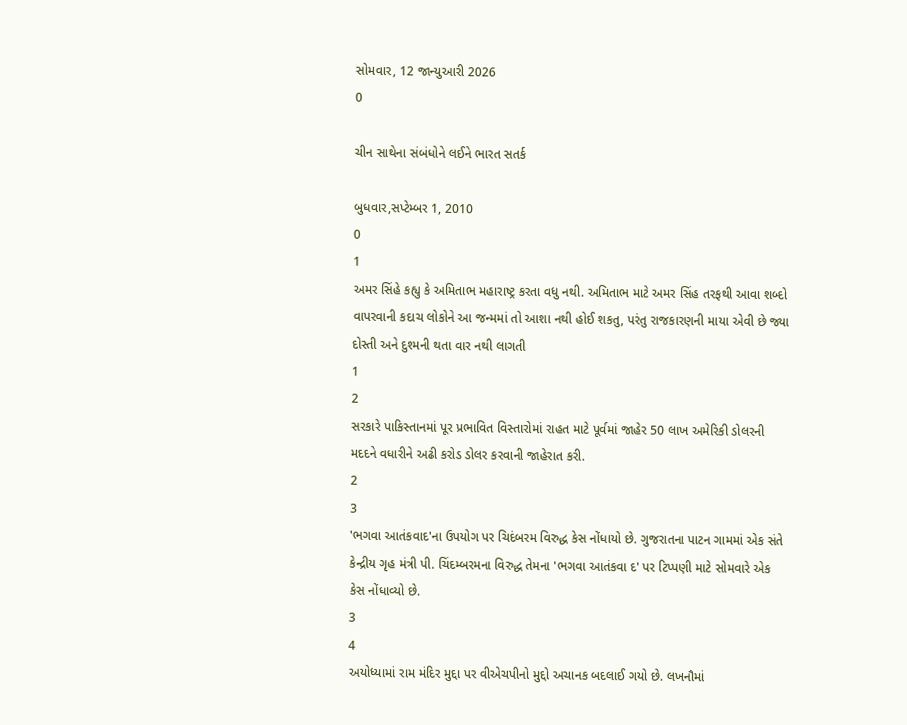સોમવાર, 12 જાન્યુઆરી 2026
0

ચીન સાથેના સંબંધોને લઈને ભારત સતર્ક

બુધવાર,સપ્ટેમ્બર 1, 2010
0
1
અમર સિંહે કહ્યુ કે અમિતાભ મહારાષ્ટ્ર કરતા વધુ નથી. અમિતાભ માટે અમર સિંહ તરફથી આવા શબ્દો વાપરવાની કદાચ લોકોને આ જન્મમાં તો આશા નથી હોઈ શકતુ, પરંતુ રાજકારણની માયા એવી છે જ્યા દોસ્તી અને દુશ્મની થતા વાર નથી લાગતી
1
2
સરકારે પાકિસ્તાનમાં પૂર પ્રભાવિત વિસ્તારોમાં રાહત માટે પૂર્વમાં જાહેર 50 લાખ અમેરિકી ડોલરની મદદને વધારીને અઢી કરોડ ડોલર કરવાની જાહેરાત કરી.
2
3
'ભગવા આતંકવાદ'ના ઉપયોગ પર ચિદંબરમ વિરુદ્ધ કેસ નોંધાયો છે. ગુજરાતના પાટન ગામમાં એક સંતે કેન્દ્રીય ગૃહ મંત્રી પી. ચિંદમ્બરમના વિરુદ્ધ તેમના 'ભગવા આતંકવા દ' પર ટિપ્પણી માટે સોમવારે એક કેસ નોંધાવ્યો છે.
3
4
અયોધ્યામાં રામ મંદિર મુદ્દા પર વીએચપીનો મુદ્દો અચાનક બદલાઈ ગયો છે. લખનૌમાં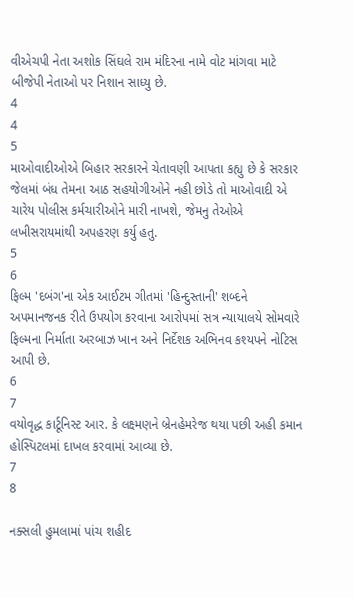વીએચપી નેતા અશોક સિંઘલે રામ મંદિરના નામે વોટ માંગવા માટે બીજેપી નેતાઓ પર નિશાન સાધ્યુ છે.
4
4
5
માઓવાદીઓએ બિહાર સરકારને ચેતાવણી આપતા કહ્યુ છે કે સરકાર જેલમાં બંધ તેમના આઠ સહયોગીઓને નહી છોડે તો માઓવાદી એ ચારેય પોલીસ કર્મચારીઓને મારી નાખશે, જેમનુ તેઓએ લખીસરાયમાંથી અપહરણ કર્યુ હતુ.
5
6
ફિલ્મ 'દબંગ'ના એક આઈટમ ગીતમાં 'હિન્દુસ્તાની' શબ્દને અપમાનજનક રીતે ઉપયોગ કરવાના આરોપમાં સત્ર ન્યાયાલયે સોમવારે ફિલ્મના નિર્માતા અરબાઝ ખાન અને નિર્દેશક અભિનવ કશ્યપને નોટિસ આપી છે.
6
7
વયોવૃદ્ધ કાર્ટૂનિસ્ટ આર. કે લક્ષ્મણને બ્રેનહેમરેજ થયા પછી અહી કમાન હોસ્પિટલમાં દાખલ કરવામાં આવ્યા છે.
7
8

નક્સલી હુમલામાં પાંચ શહીદ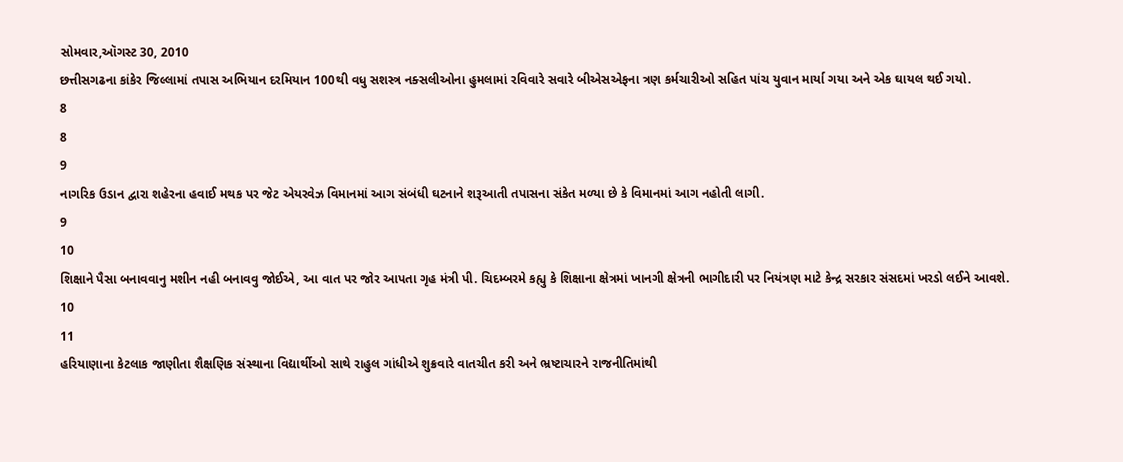સોમવાર,ઑગસ્ટ 30, 2010
છત્તીસગઢના કાંકેર જિલ્લામાં તપાસ અભિયાન દરમિયાન 100થી વધુ સશસ્ત્ર નક્સલીઓના હુમલામાં રવિવારે સવારે બીએસએફના ત્રણ કર્મચારીઓ સહિત પાંચ યુવાન માર્યા ગયા અને એક ઘાયલ થઈ ગયો.
8
8
9
નાગરિક ઉડાન દ્વારા શહેરના હવાઈ મથક પર જેટ એયરવેઝ વિમાનમાં આગ સંબંધી ઘટનાને શરૂઆતી તપાસના સંકેત મળ્યા છે કે વિમાનમાં આગ નહોતી લાગી.
9
10
શિક્ષાને પૈસા બનાવવાનુ મશીન નહી બનાવવુ જોઈએ, આ વાત પર જોર આપતા ગૃહ મંત્રી પી. ચિદમ્બરમે કહ્યુ કે શિક્ષાના ક્ષેત્રમાં ખાનગી ક્ષેત્રની ભાગીદારી પર નિયંત્રણ માટે કેન્દ્ર સરકાર સંસદમાં ખરડો લઈને આવશે.
10
11
હરિયાણાના કેટલાક જાણીતા શૈક્ષણિક સંસ્થાના વિદ્યાર્થીઓ સાથે રાહુલ ગાંધીએ શુક્રવારે વાતચીત કરી અને ભ્રષ્ટાચારને રાજનીતિમાંથી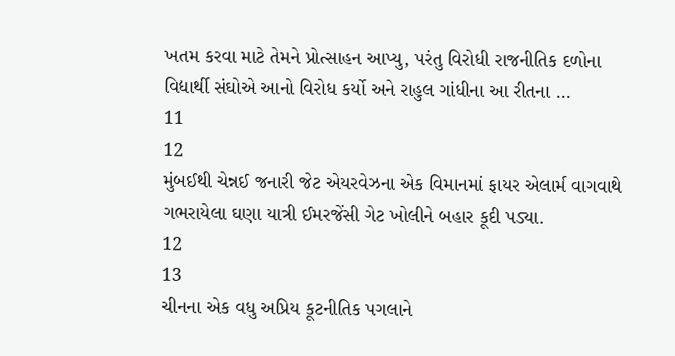ખતમ કરવા માટે તેમને પ્રોત્સાહન આપ્યુ, પરંતુ વિરોધી રાજનીતિક દળોના વિદ્યાર્થી સંઘોએ આનો વિરોધ કર્યો અને રાહુલ ગાંધીના આ રીતના ...
11
12
મુંબઈથી ચેન્નઈ જનારી જેટ એયરવેઝના એક વિમાનમાં ફાયર એલાર્મ વાગવાથે ગભરાયેલા ઘણા યાત્રી ઈમરજેંસી ગેટ ખોલીને બહાર કૂદી પડ્યા.
12
13
ચીનના એક વધુ અપ્રિય કૂટનીતિક પગલાને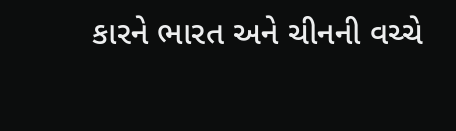કારને ભારત અને ચીનની વચ્ચે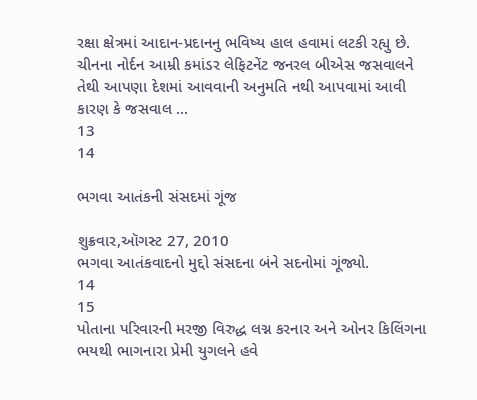રક્ષા ક્ષેત્રમાં આદાન-પ્રદાનનુ ભવિષ્ય હાલ હવામાં લટકી રહ્યુ છે. ચીનના નોર્દન આમ્રી કમાંડર લેફિટનેંટ જનરલ બીએસ જસવાલને તેથી આપણા દેશમાં આવવાની અનુમતિ નથી આપવામાં આવી કારણ કે જસવાલ ...
13
14

ભગવા આતંકની સંસદમાં ગૂંજ

શુક્રવાર,ઑગસ્ટ 27, 2010
ભગવા આતંકવાદનો મુદ્દો સંસદના બંને સદનોમાં ગૂંજ્યો.
14
15
પોતાના પરિવારની મરજી વિરુદ્ધ લગ્ન કરનાર અને ઓનર કિલિંગના ભયથી ભાગનારા પ્રેમી યુગલને હવે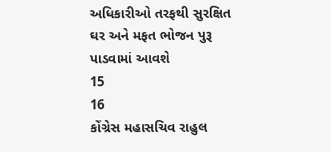અધિકારીઓ તરફથી સુરક્ષિત ઘર અને મફત ભોજન પુરૂ પાડવામાં આવશે
15
16
કોંગ્રેસ મહાસચિવ રાહુલ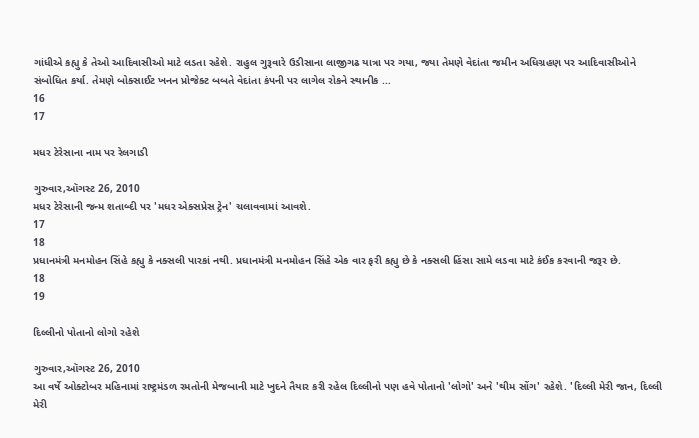ગાંધીએ કહ્યુ કે તેઓ આદિવાસીઓ માટે લડતા રહેશે. રાહુલ ગુરૂવારે ઉડીસાના લાજીગઢ યાત્રા પર ગયા, જ્યા તેમણે વેદાંતા જમીન અધિગ્રહણ પર આદિવાસીઓને સંબોધિત કર્યા. તેમણે બોક્સાઈટ ખનન પ્રોજેક્ટ બબતે વેદાંતા કંપની પર લાગેલ રોકને સ્થાનીક ...
16
17

મધર ટેરેસાના નામ પર રેલગાડી

ગુરુવાર,ઑગસ્ટ 26, 2010
મધર ટેરેસાની જન્મ શતાબ્દી પર 'મધર એક્સપ્રેસ ટ્રેન' ચલાવવામાં આવશે.
17
18
પ્રધાનમંત્રી મનમોહન સિંહે કહ્યુ કે નક્સલી પારકાં નથી. પ્રધાનમંત્રી મનમોહન સિંહે એક વાર ફરી કહ્યુ છે કે નક્સલી હિંસા સામે લડવા માટે કંઈક કરવાની જરૂર છે.
18
19

દિલ્લીનો પોતાનો લોગો રહેશે

ગુરુવાર,ઑગસ્ટ 26, 2010
આ વર્ષે ઓક્ટોબર મહિનામાં રાષ્ટ્રમંડળ રમતોની મેજબાની માટે ખુદને તૈયાર કરી રહેલ દિલ્લીનો પણ હવે પોતાનો 'લોગો' અને 'થીમ સોંગ' રહેશે. 'દિલ્લી મેરી જાન, દિલ્લી મેરી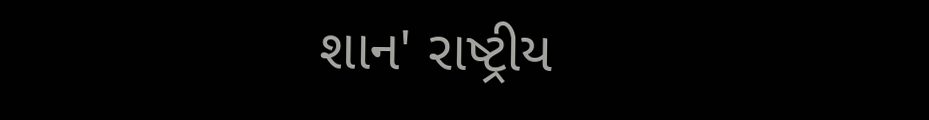શાન' રાષ્ટ્રીય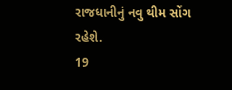રાજધાનીનું નવુ થીમ સોંગ રહેશે.
19